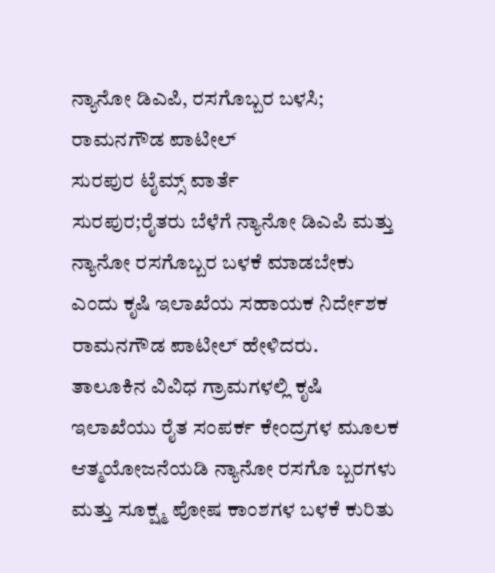ನ್ಯಾನೋ ಡಿಎಪಿ, ರಸಗೊಬ್ಬರ ಬಳಸಿ; ರಾಮನಗೌಡ ಪಾಟೀಲ್
ಸುರಪುರ ಟೈಮ್ಸ್ ವಾರ್ತೆ
ಸುರಪುರ;ರೈತರು ಬೆಳೆಗೆ ನ್ಯಾನೋ ಡಿಎಪಿ ಮತ್ತು ನ್ಯಾನೋ ರಸಗೊಬ್ಬರ ಬಳಕೆ ಮಾಡಬೇಕು ಎಂದು ಕೃಷಿ ಇಲಾಖೆಯ ಸಹಾಯಕ ನಿರ್ದೇಶಕ ರಾಮನಗೌಡ ಪಾಟೀಲ್ ಹೇಳಿದರು.
ತಾಲೂಕಿನ ವಿವಿಧ ಗ್ರಾಮಗಳಲ್ಲಿ ಕೃಷಿ ಇಲಾಖೆಯು ರೈತ ಸಂಪರ್ಕ ಕೇಂದ್ರಗಳ ಮೂಲಕ ಆತ್ಮಯೋಜನೆಯಡಿ ನ್ಯಾನೋ ರಸಗೊ ಬ್ಬರಗಳು ಮತ್ತು ಸೂಕ್ಷ್ಮ ಪೋಷ ಕಾಂಶಗಳ ಬಳಕೆ ಕುರಿತು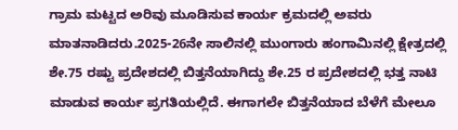ಗ್ರಾಮ ಮಟ್ಟದ ಅರಿವು ಮೂಡಿಸುವ ಕಾರ್ಯ ಕ್ರಮದಲ್ಲಿ ಅವರು ಮಾತನಾಡಿದರು.2025-26ನೇ ಸಾಲಿನಲ್ಲಿ ಮುಂಗಾರು ಹಂಗಾಮಿನಲ್ಲಿ ಕ್ಷೇತ್ರದಲ್ಲಿ ಶೇ.75 ರಷ್ಟು ಪ್ರದೇಶದಲ್ಲಿ ಬಿತ್ತನೆಯಾಗಿದ್ದು ಶೇ.25 ರ ಪ್ರದೇಶದಲ್ಲಿ ಭತ್ತ ನಾಟಿ ಮಾಡುವ ಕಾರ್ಯ ಪ್ರಗತಿಯಲ್ಲಿದೆ. ಈಗಾಗಲೇ ಬಿತ್ತನೆಯಾದ ಬೆಳೆಗೆ ಮೇಲೂ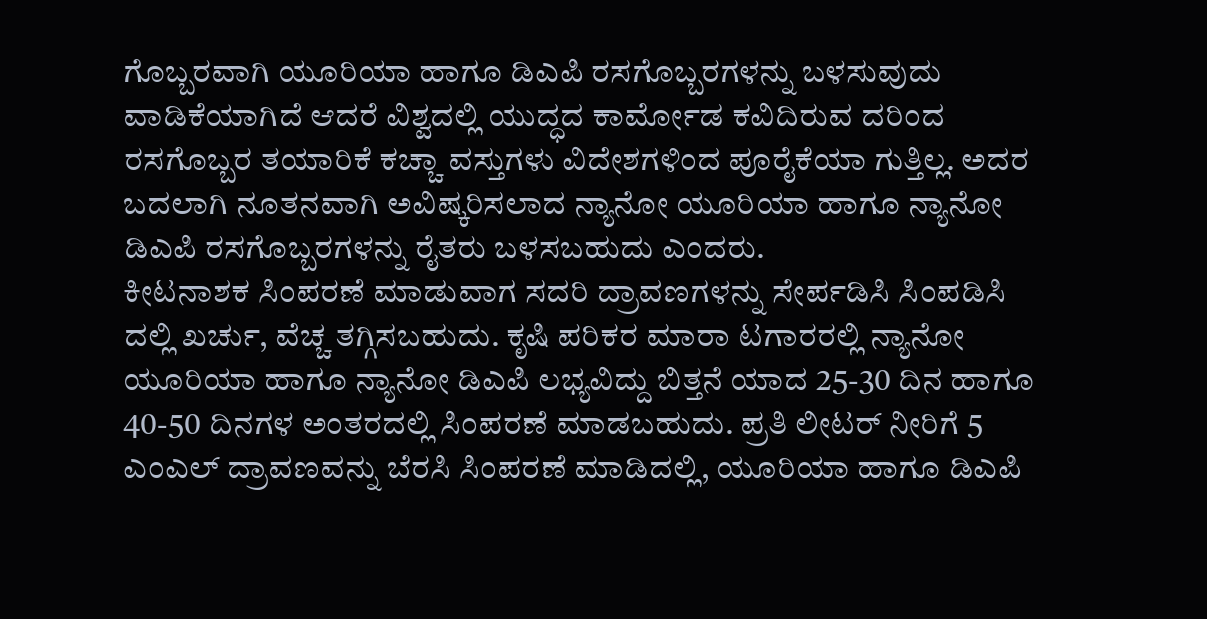ಗೊಬ್ಬರವಾಗಿ ಯೂರಿಯಾ ಹಾಗೂ ಡಿಎಪಿ ರಸಗೊಬ್ಬರಗಳನ್ನು ಬಳಸುವುದು ವಾಡಿಕೆಯಾಗಿದೆ ಆದರೆ ವಿಶ್ವದಲ್ಲಿ ಯುದ್ಧದ ಕಾರ್ಮೋಡ ಕವಿದಿರುವ ದರಿಂದ ರಸಗೊಬ್ಬರ ತಯಾರಿಕೆ ಕಚ್ಚಾ ವಸ್ತುಗಳು ವಿದೇಶಗಳಿಂದ ಪೂರೈಕೆಯಾ ಗುತ್ತಿಲ್ಲ. ಅದರ ಬದಲಾಗಿ ನೂತನವಾಗಿ ಅವಿಷ್ಕರಿಸಲಾದ ನ್ಯಾನೋ ಯೂರಿಯಾ ಹಾಗೂ ನ್ಯಾನೋ ಡಿಎಪಿ ರಸಗೊಬ್ಬರಗಳನ್ನು ರೈತರು ಬಳಸಬಹುದು ಎಂದರು.
ಕೀಟನಾಶಕ ಸಿಂಪರಣೆ ಮಾಡುವಾಗ ಸದರಿ ದ್ರಾವಣಗಳನ್ನು ಸೇರ್ಪಡಿಸಿ ಸಿಂಪಡಿಸಿ ದಲ್ಲಿ ಖರ್ಚು, ವೆಚ್ಚ ತಗ್ಗಿಸಬಹುದು. ಕೃಷಿ ಪರಿಕರ ಮಾರಾ ಟಗಾರರಲ್ಲಿ ನ್ಯಾನೋ ಯೂರಿಯಾ ಹಾಗೂ ನ್ಯಾನೋ ಡಿಎಪಿ ಲಭ್ಯವಿದ್ದು ಬಿತ್ತನೆ ಯಾದ 25-30 ದಿನ ಹಾಗೂ 40-50 ದಿನಗಳ ಅಂತರದಲ್ಲಿ ಸಿಂಪರಣೆ ಮಾಡಬಹುದು. ಪ್ರತಿ ಲೀಟರ್ ನೀರಿಗೆ 5 ಎಂಎಲ್ ದ್ರಾವಣವನ್ನು ಬೆರಸಿ ಸಿಂಪರಣೆ ಮಾಡಿದಲ್ಲಿ, ಯೂರಿಯಾ ಹಾಗೂ ಡಿಎಪಿ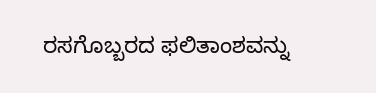ರಸಗೊಬ್ಬರದ ಫಲಿತಾಂಶವನ್ನು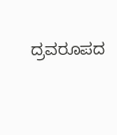ದ್ರವರೂಪದ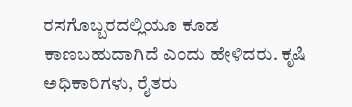ರಸಗೊಬ್ಬರದಲ್ಲಿಯೂ ಕೂಡ ಕಾಣಬಹುದಾಗಿದೆ ಎಂದು ಹೇಳಿದರು. ಕೃಷಿ ಅಧಿಕಾರಿಗಳು, ರೈತರು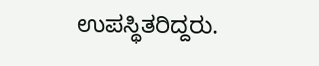ಉಪಸ್ಥಿತರಿದ್ದರು.